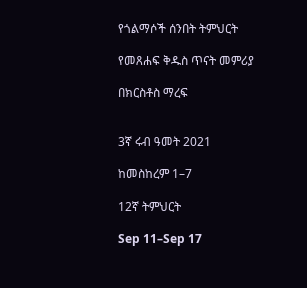የጎልማሶች ሰንበት ትምህርት

የመጸሐፍ ቅዱስ ጥናት መምሪያ

በክርስቶስ ማረፍ


3ኛ ሩብ ዓመት 2021

ከመስከረም 1–7

12ኛ ትምህርት

Sep 11–Sep 17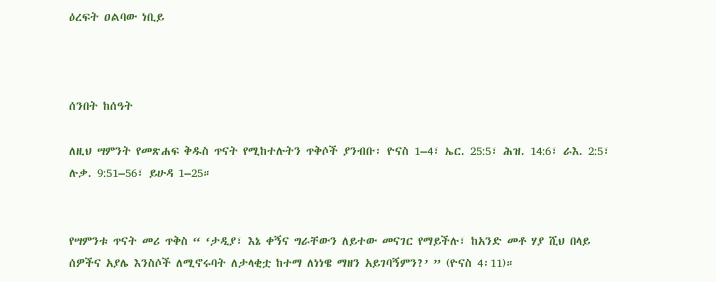ዕረፍት ዐልባው ነቢይ



ሰንበት ከሰዓት

ለዚህ ሣምንት የመጽሐፍ ቅዱስ ጥናት የሚከተሉትን ጥቅሶች ያንብቡ፡ ዮናስ 1–4፣ ኤር. 25:5፣ ሕዝ. 14:6፣ ራእ. 2:5፣ ሉቃ. 9:51–56፣ ይሁዳ 1–25።


የሣምንቱ ጥናት መሪ ጥቅስ “ ‘ታዲያ፣ እኔ ቀኝና ግራቸውን ለይተው መናገር የማይችሉ፣ ከአንድ መቶ ሃያ ሺህ በላይ ሰዎችና አያሌ እንስሶች ለሚኖሩባት ለታላቂቷ ከተማ ለነነዌ ማዘን አይገባኝምን?’ ” (ዮናስ 4፡11)።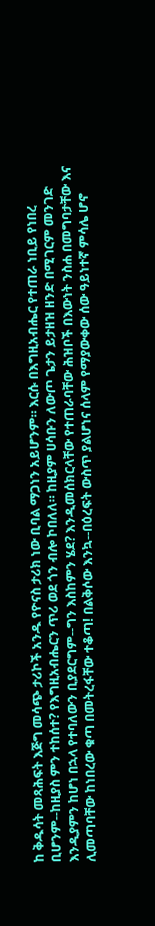ከ ቅዱሳት መጻሕፍት እጅግ መሳጭ ታሪኮች አንዱ የዮናስ ታሪክ ነው ቢባል ማጋነን አይሆንም። እርሱ በእግዚአብሔር የተጠራ ነቢይ የነበረ ቢሆንም--ከዚያስ ምን ተከሰተ? የእግዚአብሔርን ጥሪ ወደ ጎን ብሎ ኮበለለ። ከዚያም ሀሳቡን ለውጦ ጌታን ይታዘዝ ዘንድ በሚገርም መንገድ እንዲያምን ከሆነ በኋላ የተባለውን ቢያደርግም--ግን እስከምን ሄደ? እንዲመሰክርላቸው የተጠራባቸው ሕዝቦች በእውነት ንስሐ በመግባታቸው እና ሊመጣባቸው ከነበረው ቁጣ በመትረፋቸው ተቆጣ! በልቅሶው እንኳ--በዕረፍት ውስጥ ያልሆነና ሰላም የማያውቀው ሰው ዓይነተኛ ምሳሌ ሆኖ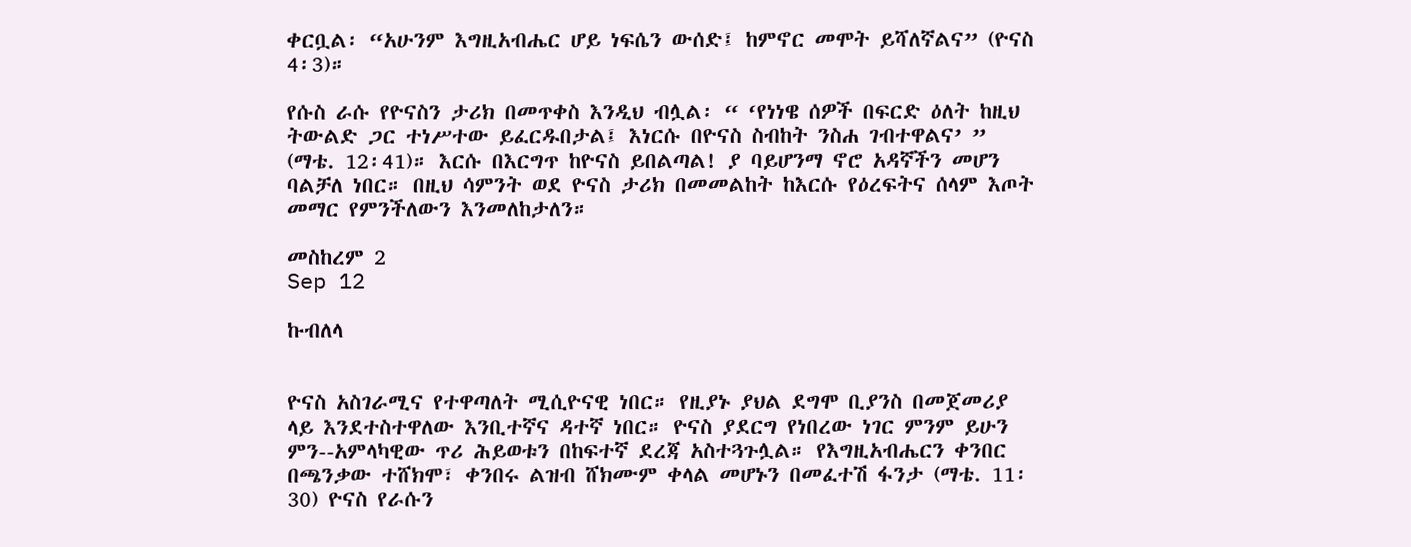ቀርቧል፡ “አሁንም እግዚአብሔር ሆይ ነፍሴን ውሰድ፤ ከምኖር መሞት ይሻለኛልና” (ዮናስ 4፡3)።

የሱስ ራሱ የዮናስን ታሪክ በመጥቀስ እንዲህ ብሏል፡ “ ‘የነነዌ ሰዎች በፍርድ ዕለት ከዚህ ትውልድ ጋር ተነሥተው ይፈርዱበታል፤ እነርሱ በዮናስ ስብከት ንስሐ ገብተዋልና’ ” (ማቴ. 12፡41)። እርሱ በእርግጥ ከዮናስ ይበልጣል! ያ ባይሆንማ ኖሮ አዳኛችን መሆን ባልቻለ ነበር። በዚህ ሳምንት ወደ ዮናስ ታሪክ በመመልከት ከእርሱ የዕረፍትና ሰላም እጦት መማር የምንችለውን እንመለከታለን።

መስከረም 2
Sep 12

ኩብለላ


ዮናስ አስገራሚና የተዋጣለት ሚሲዮናዊ ነበር። የዚያኑ ያህል ደግሞ ቢያንስ በመጀመሪያ ላይ እንደተስተዋለው እንቢተኛና ዳተኛ ነበር። ዮናስ ያደርግ የነበረው ነገር ምንም ይሁን ምን--አምላካዊው ጥሪ ሕይወቱን በከፍተኛ ደረጃ አስተጓጉሏል። የእግዚአብሔርን ቀንበር በጫንቃው ተሸክሞ፣ ቀንበሩ ልዝብ ሸክሙም ቀላል መሆኑን በመፈተሽ ፋንታ (ማቴ. 11፡30) ዮናስ የራሱን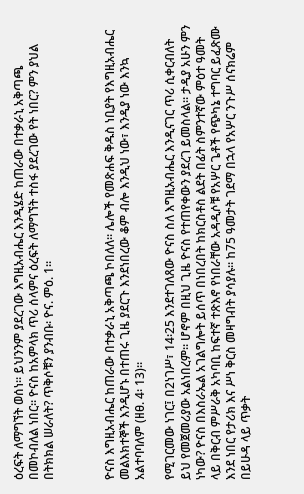ዕረፍት ለማግኘት ወሰነ። ይህንንም ያደረገው እግዚአብሔር እንዲሄድ ከጠራው በተቃራኒ አቅጣጫ በመኮብለል ነበር። ዮናስ ከአምላክ ጥሪ ሰላምና ዕረፍት ለማግኘት ተስፋ ያደረገው የት ነበር? ምን ያህል በትክክል ሠራለት? ጥቅሶቹን ያንብቡ፡ ዮና. ምዕ. 1።



ዮናስ እግዚአብሔር ከጠራው በተቃራኒ አቅጣጫ ኮበለለ። ሌሎች የመጽሐፍ ቅዱስ ነቢያት የእግዚአብሔር መልእክተኞች እንዲሆኑ በተጠሩ ጊዜ ያደርጉ እንደነበረው ቆም ብሎ እንዲህ ነው፣ እንዲያ ነው እንኳ አልተባባለም (ዘፀ. 4፡ 13)።

የሚገርመው ነገር፤ በ2ነገሥ፣ 14፡25 እንደተገለጸው ዮናስ ስለ እግዚአብሔር እንዲናገር ጥሪ ሲቀርብለት ይህ የመጀመሪያው አልነበረም። ሆኖም በዚህ ጊዜ ዮናስ የተጠየቀውን ያደረገ ይመስላል። ታዲያ አሁን ምን ነካው? ዮናስ በእስራኤል አገልግሎት ይሰጥ በነበረበት ከክርስቶስ ልደት በፊት ስምንተኛው ምዕተ ዓመት ላይ በቅርብ ምሥራቅ አካባቢ ከፍተኛ ተጽእኖ የነበራቸው አዳዲሶቹ የአሦር ጌቶች የጭካኔ ተግባር ይፈጽሙ እንደ ነበር የታሪክ እና ሥነ ቅርስ መዛግብት ያሳያሉ። ከ75 ዓመታት ገደማ በኋላ የአሦር ንጉሥ ሰናክሬም በይሁዳ ላይ ጥቃት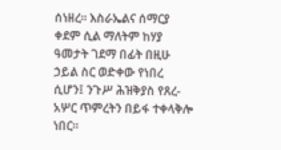ሰነዘረ። እስራኤልና ሰማርያ ቀደም ሲል ማለትም ከሃያ ዓመታት ገደማ በፊት በዚሁ ኃይል ስር ወድቀው የነበረ ሲሆን፤ ንጉሥ ሕዝቅያስ የጸረ-አሦር ጥምረትን በይፋ ተቀላቅሎ ነበር።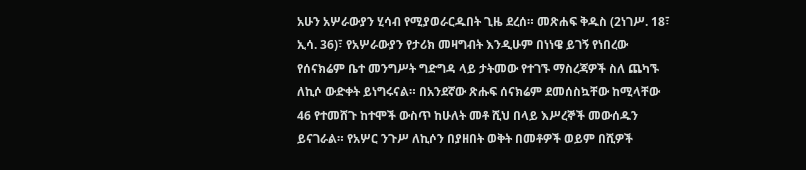አሁን አሦራውያን ሂሳብ የሚያወራርዱበት ጊዜ ደረሰ። መጽሐፍ ቅዱስ (2ነገሥ. 18፣ ኢሳ. 36)፣ የአሦራውያን የታሪክ መዛግብት እንዲሁም በነነዌ ይገኝ የነበረው የሰናክሬም ቤተ መንግሥት ግድግዳ ላይ ታትመው የተገኙ ማስረጃዎች ስለ ጨካኙ ለኪሶ ውድቀት ይነግሩናል። በአንደኛው ጽሑፍ ሰናክሬም ደመሰስኳቸው ከሚላቸው 46 የተመሸጉ ከተሞች ውስጥ ከሁለት መቶ ሺህ በላይ እሥረኞች መውሰዱን ይናገራል። የአሦር ንጉሥ ለኪሶን በያዘበት ወቅት በመቶዎች ወይም በሺዎች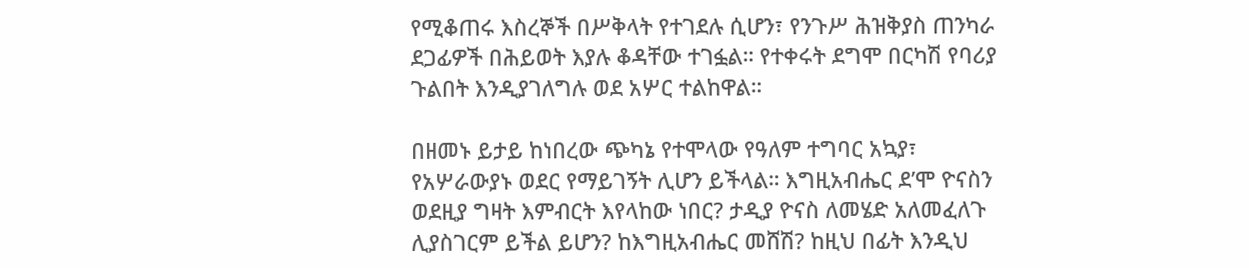የሚቆጠሩ እስረኞች በሥቅላት የተገደሉ ሲሆን፣ የንጉሥ ሕዝቅያስ ጠንካራ ደጋፊዎች በሕይወት እያሉ ቆዳቸው ተገፏል። የተቀሩት ደግሞ በርካሽ የባሪያ ጉልበት እንዲያገለግሉ ወደ አሦር ተልከዋል።

በዘመኑ ይታይ ከነበረው ጭካኔ የተሞላው የዓለም ተግባር አኳያ፣ የአሦራውያኑ ወደር የማይገኝት ሊሆን ይችላል። እግዚአብሔር ደ’ሞ ዮናስን ወደዚያ ግዛት እምብርት እየላከው ነበር? ታዲያ ዮናስ ለመሄድ አለመፈለጉ ሊያስገርም ይችል ይሆን? ከእግዚአብሔር መሸሽ? ከዚህ በፊት እንዲህ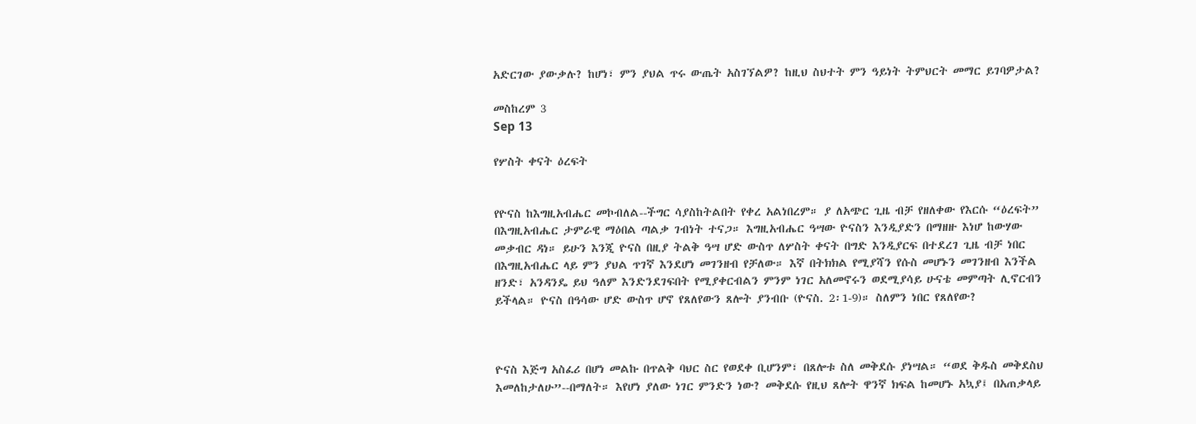አድርገው ያውቃሉ? ከሆነ፣ ምን ያህል ጥሩ ውጤት አስገኘልዎ? ከዚህ ስህተት ምን ዓይነት ትምህርት መማር ይገባዎታል?

መስከረም 3
Sep 13

የሦስት ቀናት ዕረፍት


የዮናስ ከእግዚአብሔር መኮብለል--ችግር ሳያስከትልበት የቀረ አልነበረም። ያ ለአጭር ጊዜ ብቻ የዘለቀው የእርሱ “ዕረፍት” በእግዚአብሔር ታምራዊ ማዕበል ጣልቃ ገብነት ተናጋ። እግዚአብሔር ዓሣው ዮናስን እንዲያድን በማዘዙ እነሆ ከውሃው መቃብር ዳነ። ይሁን እንጂ ዮናስ በዚያ ትልቅ ዓሣ ሆድ ውስጥ ለሦስት ቀናት በግድ እንዲያርፍ በተደረገ ጊዜ ብቻ ነበር በእግዚአብሔር ላይ ምን ያህል ጥገኛ እንደሆነ መገንዘብ የቻለው። እኛ በትክክል የሚያሻን የሱስ መሆኑን መገንዘብ እንችል ዘንድ፣ አንዳንዴ ይህ ዓለም እንድንደገፍበት የሚያቀርብልን ምንም ነገር አለመኖሩን ወደሚያሳይ ሁናቴ መምጣት ሊኖርብን ይችላል። ዮናስ በዓሳው ሆድ ውስጥ ሆኖ የጸለየውን ጸሎት ያንብቡ (ዮናስ. 2፡1-9)። ስለምን ነበር የጸለየው?



ዮናስ እጅግ አስፈሪ በሆነ መልኩ በጥልቅ ባህር ስር የወደቀ ቢሆንም፣ በጸሎቱ ስለ መቅደሱ ያነሣል። “ወደ ቅዱስ መቅደስህ እመለከታለሁ”--በማለት። እየሆነ ያለው ነገር ምንድን ነው? መቅደሱ የዚህ ጸሎት ዋንኛ ክፍል ከመሆኑ አኳያ፤ በአጠቃላይ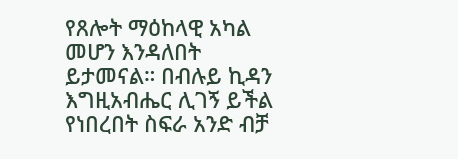የጸሎት ማዕከላዊ አካል መሆን እንዳለበት ይታመናል። በብሉይ ኪዳን እግዚአብሔር ሊገኝ ይችል የነበረበት ስፍራ አንድ ብቻ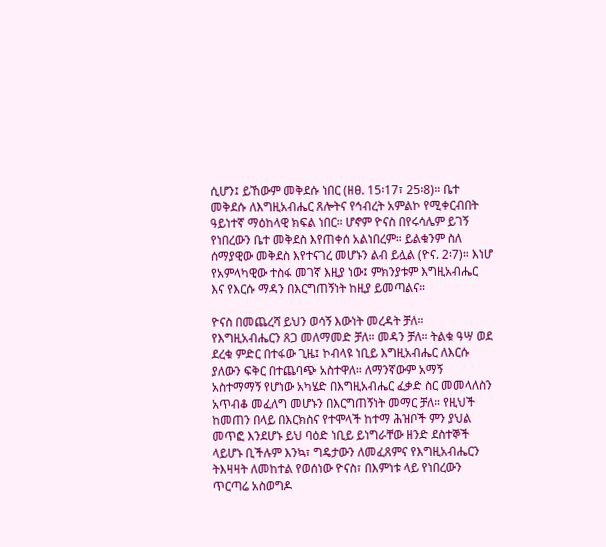ሲሆን፤ ይኸውም መቅደሱ ነበር (ዘፀ. 15፡17፣ 25፡8)። ቤተ መቅደሱ ለእግዚአብሔር ጸሎትና የኅብረት አምልኮ የሚቀርብበት ዓይነተኛ ማዕከላዊ ክፍል ነበር። ሆኖም ዮናስ በየሩሳሌም ይገኝ የነበረውን ቤተ መቅደስ እየጠቀሰ አልነበረም። ይልቁንም ስለ ሰማያዊው መቅደስ እየተናገረ መሆኑን ልብ ይሏል (ዮና. 2፡7)። እነሆ የአምላካዊው ተስፋ መገኛ እዚያ ነው፤ ምክንያቱም እግዚአብሔር እና የእርሱ ማዳን በእርግጠኝነት ከዚያ ይመጣልና።

ዮናስ በመጨረሻ ይህን ወሳኝ እውነት መረዳት ቻለ። የእግዚአብሔርን ጸጋ መለማመድ ቻለ። መዳን ቻለ። ትልቁ ዓሣ ወደ ደረቁ ምድር በተፋው ጊዜ፤ ኮብላዩ ነቢይ እግዚአብሔር ለእርሱ ያለውን ፍቅር በተጨባጭ አስተዋለ። ለማንኛውም አማኝ አስተማማኝ የሆነው አካሄድ በእግዚአብሔር ፈቃድ ስር መመላለስን አጥብቆ መፈለግ መሆኑን በእርግጠኝነት መማር ቻለ። የዚህች ከመጠን በላይ በእርክስና የተሞላች ከተማ ሕዝቦች ምን ያህል መጥፎ እንደሆኑ ይህ ባዕድ ነቢይ ይነግራቸው ዘንድ ደስተኞች ላይሆኑ ቢችሉም እንኳ፣ ግዴታውን ለመፈጸምና የእግዚአብሔርን ትእዛዛት ለመከተል የወሰነው ዮናስ፣ በእምነቱ ላይ የነበረውን ጥርጣሬ አስወግዶ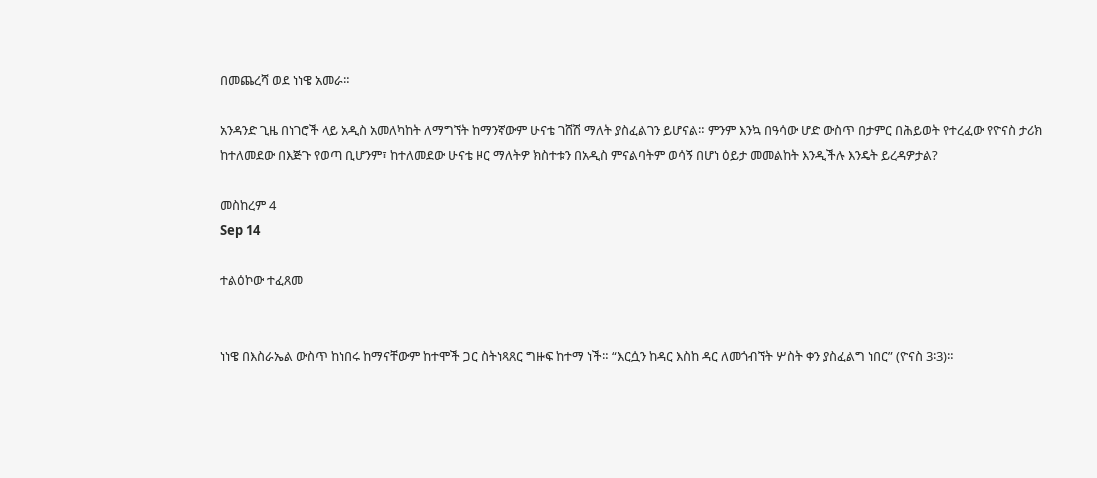በመጨረሻ ወደ ነነዌ አመራ።

አንዳንድ ጊዜ በነገሮች ላይ አዲስ አመለካከት ለማግኘት ከማንኛውም ሁናቴ ገሸሽ ማለት ያስፈልገን ይሆናል። ምንም እንኳ በዓሳው ሆድ ውስጥ በታምር በሕይወት የተረፈው የዮናስ ታሪክ ከተለመደው በእጅጉ የወጣ ቢሆንም፣ ከተለመደው ሁናቴ ዞር ማለትዎ ክስተቱን በአዲስ ምናልባትም ወሳኝ በሆነ ዕይታ መመልከት እንዲችሉ እንዴት ይረዳዎታል?

መስከረም 4
Sep 14

ተልዕኮው ተፈጸመ


ነነዌ በእስራኤል ውስጥ ከነበሩ ከማናቸውም ከተሞች ጋር ስትነጻጸር ግዙፍ ከተማ ነች። “እርሷን ከዳር እስከ ዳር ለመጎብኘት ሦስት ቀን ያስፈልግ ነበር” (ዮናስ 3፡3)።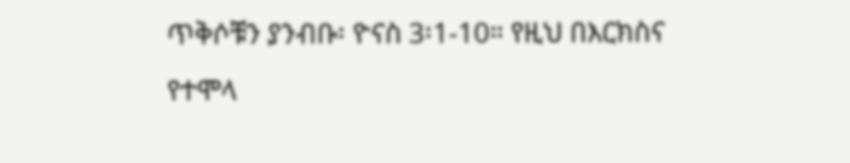ጥቅሶቹን ያንብቡ፡ ዮናስ 3፡1-10። የዚህ በእርክስና የተሞላ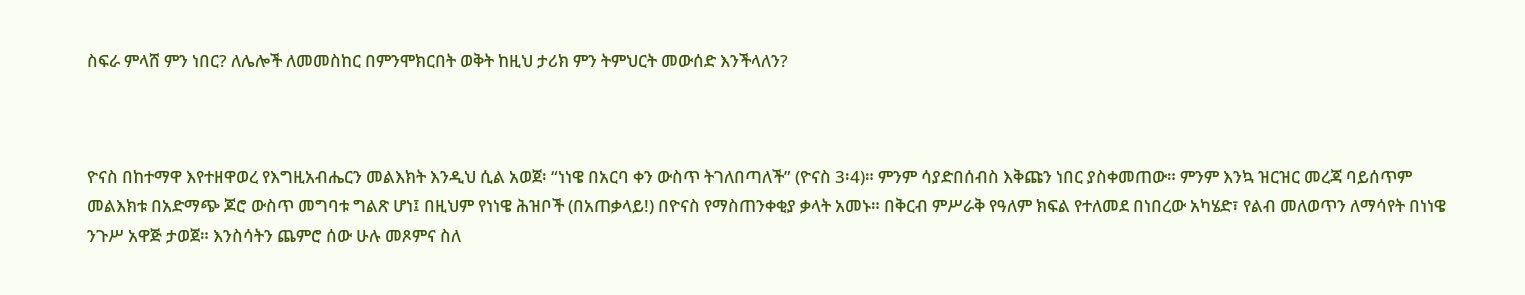ስፍራ ምላሸ ምን ነበር? ለሌሎች ለመመስከር በምንሞክርበት ወቅት ከዚህ ታሪክ ምን ትምህርት መውሰድ እንችላለን?



ዮናስ በከተማዋ እየተዘዋወረ የእግዚአብሔርን መልእክት እንዲህ ሲል አወጀ፡ “ነነዌ በአርባ ቀን ውስጥ ትገለበጣለች” (ዮናስ 3፡4)። ምንም ሳያድበሰብስ እቅጩን ነበር ያስቀመጠው። ምንም እንኳ ዝርዝር መረጃ ባይሰጥም መልእክቱ በአድማጭ ጆሮ ውስጥ መግባቱ ግልጽ ሆነ፤ በዚህም የነነዌ ሕዝቦች (በአጠቃላይ!) በዮናስ የማስጠንቀቂያ ቃላት አመኑ። በቅርብ ምሥራቅ የዓለም ክፍል የተለመደ በነበረው አካሄድ፣ የልብ መለወጥን ለማሳየት በነነዌ ንጉሥ አዋጅ ታወጀ። እንስሳትን ጨምሮ ሰው ሁሉ መጾምና ስለ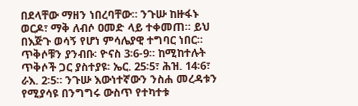በደላቸው ማዘን ነበረባቸው። ንጉሡ ከዙፋኑ ወርዶ፣ ማቅ ለብሶ ዐመድ ላይ ተቀመጠ። ይህ በእጅጉ ወሳኝ የሆነ ምሳሌያዊ ተግባር ነበር። ጥቅሶቹን ያንብቡ፡ ዮናስ 3፡6-9። ከሚከተሉት ጥቅሶች ጋር ያስተያዩ፡ ኤር. 25፡5፣ ሕዝ. 14፡6፣ ራእ. 2፡5። ንጉሡ እውነተኛውን ንስሐ መረዳቱን የሚያሳዩ በንግግሩ ውስጥ የተካተቱ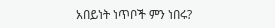አበይነት ነጥቦች ምን ነበሩ?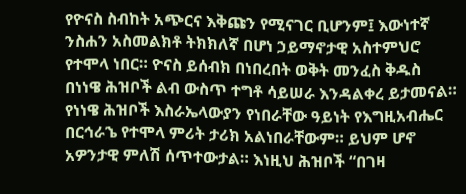የዮናስ ስብከት አጭርና እቅጩን የሚናገር ቢሆንም፤ እውነተኛ ንስሐን አስመልክቶ ትክክለኛ በሆነ ኃይማኖታዊ አስተምህሮ የተሞላ ነበር። ዮናስ ይሰብክ በነበረበት ወቅት መንፈስ ቅዱስ በነነዌ ሕዝቦች ልብ ውስጥ ተግቶ ሳይሠራ እንዳልቀረ ይታመናል። የነነዌ ሕዝቦች እስራኤላውያን የነበራቸው ዓይነት የእግዚአብሔር በርኅራኄ የተሞላ ምሪት ታሪክ አልነበራቸውም። ይህም ሆኖ አዎንታዊ ምለሽ ሰጥተውታል። እነዚህ ሕዝቦች “በገዛ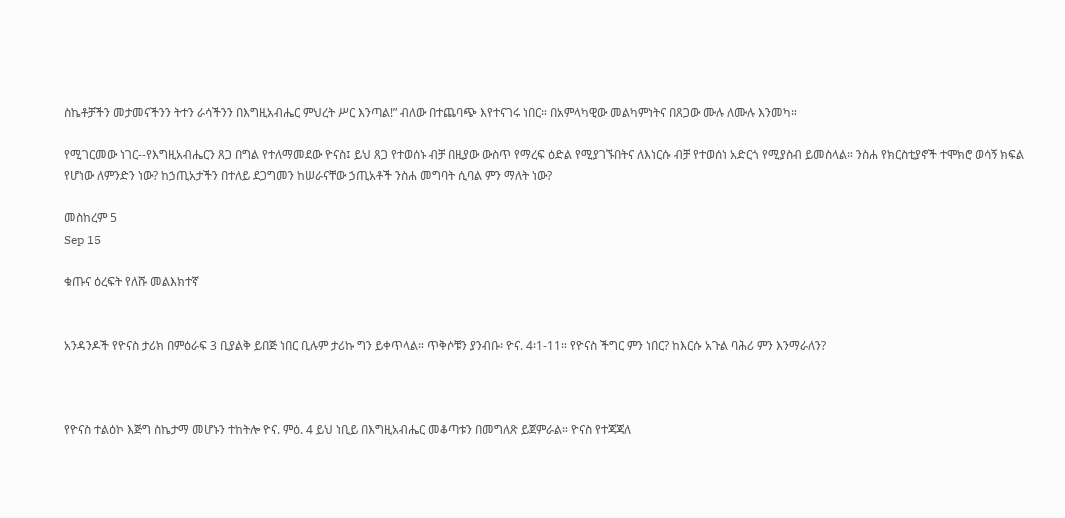ስኬቶቻችን መታመናችንን ትተን ራሳችንን በእግዚአብሔር ምህረት ሥር እንጣል!” ብለው በተጨባጭ እየተናገሩ ነበር። በአምላካዊው መልካምነትና በጸጋው ሙሉ ለሙሉ እንመካ።

የሚገርመው ነገር--የእግዚአብሔርን ጸጋ በግል የተለማመደው ዮናስ፤ ይህ ጸጋ የተወሰኑ ብቻ በዚያው ውስጥ የማረፍ ዕድል የሚያገኙበትና ለእነርሱ ብቻ የተወሰነ አድርጎ የሚያስብ ይመስላል። ንስሐ የክርስቲያኖች ተሞክሮ ወሳኝ ክፍል የሆነው ለምንድን ነው? ከኃጢአታችን በተለይ ደጋግመን ከሠራናቸው ኃጢአቶች ንስሐ መግባት ሲባል ምን ማለት ነው?

መስከረም 5
Sep 15

ቁጡና ዕረፍት የለሹ መልእክተኛ


አንዳንዶች የዮናስ ታሪክ በምዕራፍ 3 ቢያልቅ ይበጅ ነበር ቢሉም ታሪኩ ግን ይቀጥላል። ጥቅሶቹን ያንብቡ፡ ዮና. 4፡1-11። የዮናስ ችግር ምን ነበር? ከእርሱ አጉል ባሕሪ ምን እንማራለን?



የዮናስ ተልዕኮ እጅግ ስኬታማ መሆኑን ተከትሎ ዮና. ምዕ. 4 ይህ ነቢይ በእግዚአብሔር መቆጣቱን በመግለጽ ይጀምራል። ዮናስ የተጃጃለ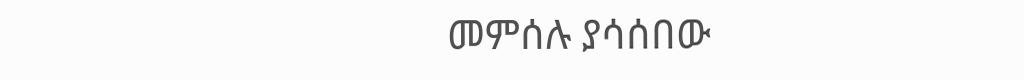መምሰሉ ያሳሰበው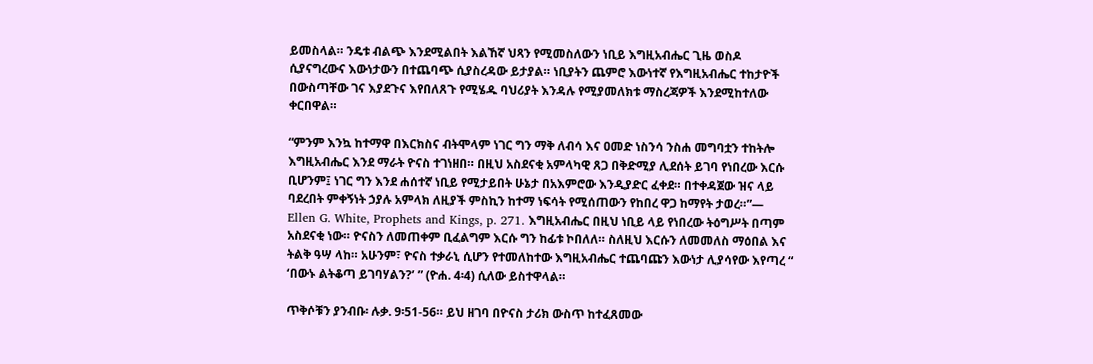ይመስላል። ንዴቱ ብልጭ እንደሚልበት እልኸኛ ህጻን የሚመስለውን ነቢይ እግዚአብሔር ጊዜ ወስዶ ሲያናግረውና እውነታውን በተጨባጭ ሲያስረዳው ይታያል። ነቢያትን ጨምሮ እውነተኛ የእግዚአብሔር ተከታዮች በውስጣቸው ገና እያደጉና እየበለጸጉ የሚሄዱ ባህሪያት እንዳሉ የሚያመለክቱ ማስረጃዎች እንደሚከተለው ቀርበዋል።

“ምንም እንኳ ከተማዋ በእርክስና ብትሞላም ነገር ግን ማቅ ለብሳ እና ዐመድ ነስንሳ ንስሐ መግባቷን ተከትሎ እግዚአብሔር እንደ ማራት ዮናስ ተገነዘበ። በዚህ አስደናቂ አምላካዊ ጸጋ በቅድሚያ ሊደሰት ይገባ የነበረው እርሱ ቢሆንም፤ ነገር ግን እንደ ሐሰተኛ ነቢይ የሚታይበት ሁኔታ በአእምሮው እንዲያድር ፈቀደ። በተቀዳጀው ዝና ላይ ባደረበት ምቀኝነት ኃያሉ አምላክ ለዚያች ምስኪን ከተማ ነፍሳት የሚሰጠውን የከበረ ዋጋ ከማየት ታወረ።”— Ellen G. White, Prophets and Kings, p. 271. እግዚአብሔር በዚህ ነቢይ ላይ የነበረው ትዕግሥት በጣም አስደናቂ ነው። ዮናስን ለመጠቀም ቢፈልግም እርሱ ግን ከፊቱ ኮበለለ። ስለዚህ እርሱን ለመመለስ ማዕበል እና ትልቅ ዓሣ ላከ። አሁንም፣ ዮናስ ተቃራኒ ሲሆን የተመለከተው እግዚአብሔር ተጨባጩን እውነታ ሊያሳየው እየጣረ “ ‘በውኑ ልትቆጣ ይገባሃልን?’ ” (ዮሐ. 4፡4) ሲለው ይስተዋላል።

ጥቅሶቹን ያንብቡ፡ ሉቃ. 9፡51-56። ይህ ዘገባ በዮናስ ታሪክ ውስጥ ከተፈጸመው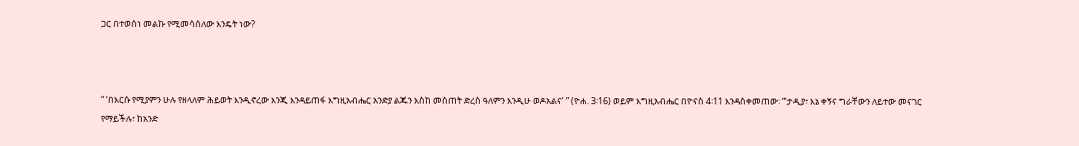ጋር በተወሰነ መልኩ የሚመሳሰለው እንዴት ነው?



“ ‘በእርሱ የሚያምን ሁሉ የዘላለም ሕይወት እንዲኖረው እንጂ እንዳይጠፋ እግዚአብሔር አንድያ ልጁን እስከ መስጠት ድረስ ዓለምን እንዲሁ ወዶአልና’ ” (ዮሐ. 3፡16) ወይም እግዚአብሔር በዮናስ 4፡11 እንዳስቀመጠው፡ “‘ታዲያ፣ እኔ ቀኝና ግራቸውን ለይተው መናገር የማይችሉ፣ ከአንድ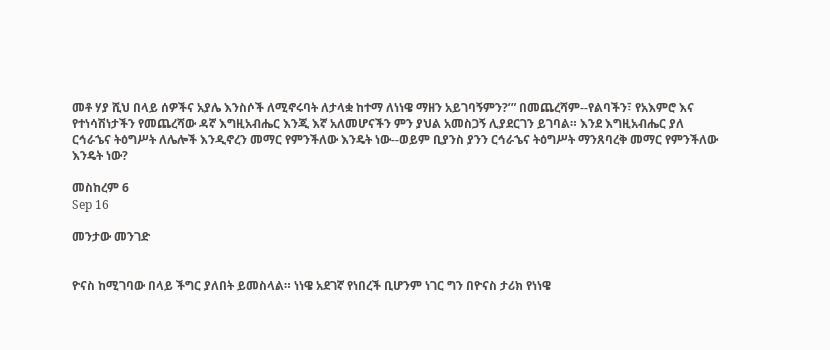መቶ ሃያ ሺህ በላይ ሰዎችና አያሌ እንስሶች ለሚኖሩባት ለታላቋ ከተማ ለነነዌ ማዘን አይገባኝምን?’” በመጨረሻም--የልባችን፣ የአእምሮ እና የተነሳሽነታችን የመጨረሻው ዳኛ እግዚአብሔር እንጂ እኛ አለመሆናችን ምን ያህል አመስጋኝ ሊያደርገን ይገባል። እንደ እግዚአብሔር ያለ ርኅራኄና ትዕግሥት ለሌሎች እንዲኖረን መማር የምንችለው እንዴት ነው--ወይም ቢያንስ ያንን ርኅራኄና ትዕግሥት ማንጸባረቅ መማር የምንችለው እንዴት ነው?

መስከረም 6
Sep 16

መንታው መንገድ


ዮናስ ከሚገባው በላይ ችግር ያለበት ይመስላል። ነነዌ አደገኛ የነበረች ቢሆንም ነገር ግን በዮናስ ታሪክ የነነዌ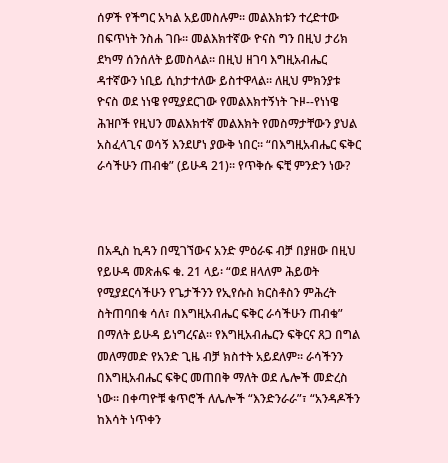ሰዎች የችግር አካል አይመስሉም። መልእክቱን ተረድተው በፍጥነት ንስሐ ገቡ። መልእክተኛው ዮናስ ግን በዚህ ታሪክ ደካማ ሰንሰለት ይመስላል። በዚህ ዘገባ እግዚአብሔር ዳተኛውን ነቢይ ሲከታተለው ይስተዋላል። ለዚህ ምክንያቱ ዮናስ ወደ ነነዌ የሚያደርገው የመልእክተኝነት ጉዞ--የነነዌ ሕዝቦች የዚህን መልእክተኛ መልእክት የመስማታቸውን ያህል አስፈላጊና ወሳኝ እንደሆነ ያውቅ ነበር። “በእግዚአብሔር ፍቅር ራሳችሁን ጠብቁ” (ይሁዳ 21)። የጥቅሱ ፍቺ ምንድን ነው?



በአዲስ ኪዳን በሚገኘውና አንድ ምዕራፍ ብቻ በያዘው በዚህ የይሁዳ መጽሐፍ ቁ. 21 ላይ፡ “ወደ ዘላለም ሕይወት የሚያደርሳችሁን የጌታችንን የኢየሱስ ክርስቶስን ምሕረት ስትጠባበቁ ሳለ፣ በእግዚአብሔር ፍቅር ራሳችሁን ጠብቁ” በማለት ይሁዳ ይነግረናል። የእግዚአብሔርን ፍቅርና ጸጋ በግል መለማመድ የአንድ ጊዜ ብቻ ክስተት አይደለም። ራሳችንን በእግዚአብሔር ፍቅር መጠበቅ ማለት ወደ ሌሎች መድረስ ነው። በቀጣዮቹ ቁጥሮች ለሌሎች “እንድንራራ”፣ “አንዳዶችን ከእሳት ነጥቀን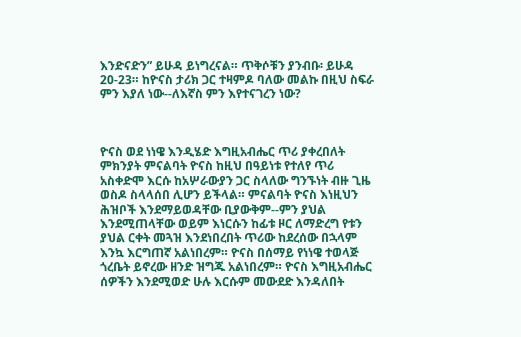እንድናድን” ይሁዳ ይነግረናል። ጥቅሶቹን ያንብቡ፡ ይሁዳ 20-23። ከዮናስ ታሪክ ጋር ተዛምዶ ባለው መልኩ በዚህ ስፍራ ምን እያለ ነው--ለእኛስ ምን እየተናገረን ነው?



ዮናስ ወደ ነነዌ እንዲሄድ እግዚአብሔር ጥሪ ያቀረበለት ምክንያት ምናልባት ዮናስ ከዚህ በዓይነቱ የተለየ ጥሪ አስቀድሞ እርሱ ከአሦራውያን ጋር ስላለው ግንኙነት ብዙ ጊዜ ወስዶ ስላላሰበ ሊሆን ይችላል። ምናልባት ዮናስ እነዚህን ሕዝቦች እንደማይወዳቸው ቢያውቅም--ምን ያህል እንደሚጠላቸው ወይም እነርሱን ከፊቱ ዞር ለማድረግ የቱን ያህል ርቀት መጓዝ እንደነበረበት ጥሪው ከደረሰው በኋላም እንኳ እርግጠኛ አልነበረም። ዮናስ በሰማይ የነነዌ ተወላጅ ጎረቤት ይኖረው ዘንድ ዝግጁ አልነበረም። ዮናስ እግዚአብሔር ሰዎችን እንደሚወድ ሁሉ እርሱም መውደድ እንዳለበት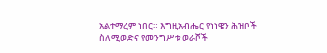አልተማረም ነበር። እግዚአብሔር የነነዌን ሕዝቦች ስለሚወድና የመንግሥቱ ወራሾች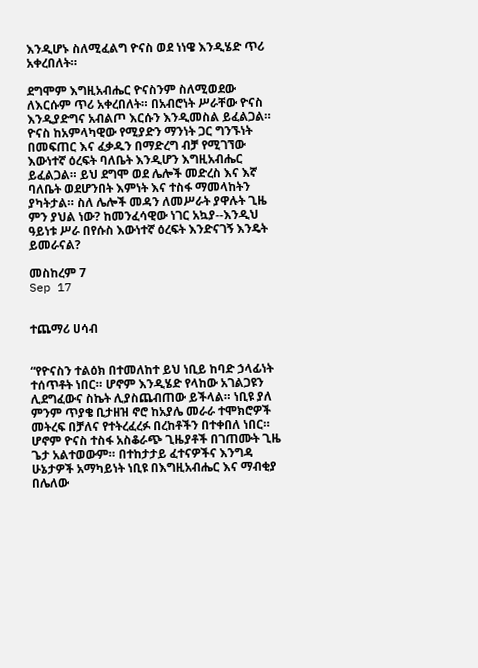እንዲሆኑ ስለሚፈልግ ዮናስ ወደ ነነዌ እንዲሄድ ጥሪ አቀረበለት።

ደግሞም እግዚአብሔር ዮናስንም ስለሚወደው ለእርሱም ጥሪ አቀረበለት። በአብሮነት ሥራቸው ዮናስ እንዲያድግና አብልጦ እርሱን እንዲመስል ይፈልጋል። ዮናስ ከአምላካዊው የሚያድን ማንነት ጋር ግንኙነት በመፍጠር እና ፈቃዱን በማድረግ ብቻ የሚገኘው እውነተኛ ዕረፍት ባለቤት እንዲሆን እግዚአብሔር ይፈልጋል። ይህ ደግሞ ወደ ሌሎች መድረስ እና እኛ ባለቤት ወደሆንበት እምነት እና ተስፋ ማመላከትን ያካትታል። ስለ ሌሎች መዳን ለመሥራት ያዋሉት ጊዜ ምን ያህል ነው? ከመንፈሳዊው ነገር አኳያ--እንዲህ ዓይነቱ ሥራ በየሱስ እውነተኛ ዕረፍት እንድናገኝ እንዴት ይመራናል?

መስከረም 7
Sep 17


ተጨማሪ ሀሳብ


“የዮናስን ተልዕክ በተመለከተ ይህ ነቢይ ከባድ ኃላፊነት ተሰጥቶት ነበር። ሆኖም እንዲሄድ የላከው አገልጋዩን ሊደግፈውና ስኬት ሊያስጨብጠው ይችላል። ነቢዩ ያለ ምንም ጥያቄ ቢታዘዝ ኖሮ ከአያሌ መራራ ተሞክሮዎች መትረፍ በቻለና የተትረፈረፉ በረከቶችን በተቀበለ ነበር። ሆኖም ዮናስ ተስፋ አስቆራጭ ጊዜያቶች በገጠሙት ጊዜ ጌታ አልተወውም። በተከታታይ ፈተናዎችና እንግዳ ሁኔታዎች አማካይነት ነቢዩ በእግዚአብሔር እና ማብቂያ በሌለው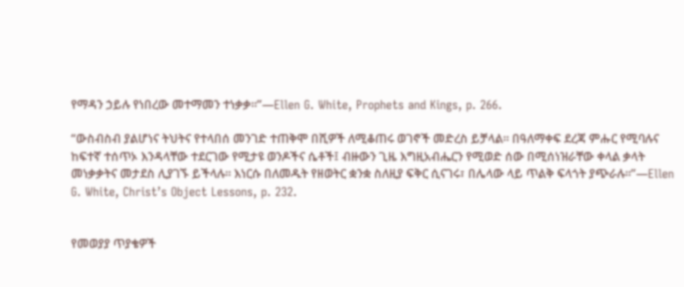የማዳን ኃይሉ የነበረው መተማመን ተነቃቃ።”—Ellen G. White, Prophets and Kings, p. 266.

“ውስብስብ ያልሆነና ትህትና የተላበሰ መንገድ ተጠቅሞ በሺዎች ለሚቆጠሩ ወገኖች መድረስ ይቻላል። በዓለማቀፍ ደረጃ ምሑር የሚባሉና ከፍተኛ ተሰጥኦ እንዳላቸው ተደርገው የሚታዩ ወንዶችና ሴቶች፤ ብዙውን ጊዜ እግዚአብሔርን የሚወድ ሰው በሚሰነዝራቸው ቀላል ቃላት መነቃቃትና መታደስ ሊያገኙ ይችላሉ። እነርሱ በለመዱት የዘወትር ቋንቋ ስለዚያ ፍቅር ሲናገሩ፣ በሌላው ላይ ጥልቅ ፍላጎት ያጭራሉ።”—Ellen G. White, Christ’s Object Lessons, p. 232.


የመወያያ ጥያቄዎች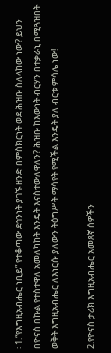፡ 1.“የእግዚአብሔር ነቢይ” የተቆጣው ደኅንነት ያገኙ ዘንድ በምስክርነት ወደ ሕዝቡ ስለላከው ነው? ይህን በዮናስ በኩል የተስተዋለ አመለካከት እንዴት እናስተውለዋለን? ሕዝቡ ከእውነት ብርሃን በተቃራኒ በሚጓዝበት ወቅት እግዚአብሔር ለእነርሱ ያለውን ትዕግሥት ማሳየት የሚችል እንዴት ያለ ብርቱ ምሳሌ ነው!

2.የዮናስ ታሪክ እግዚአብሔር አመጸኛ ሰዎችን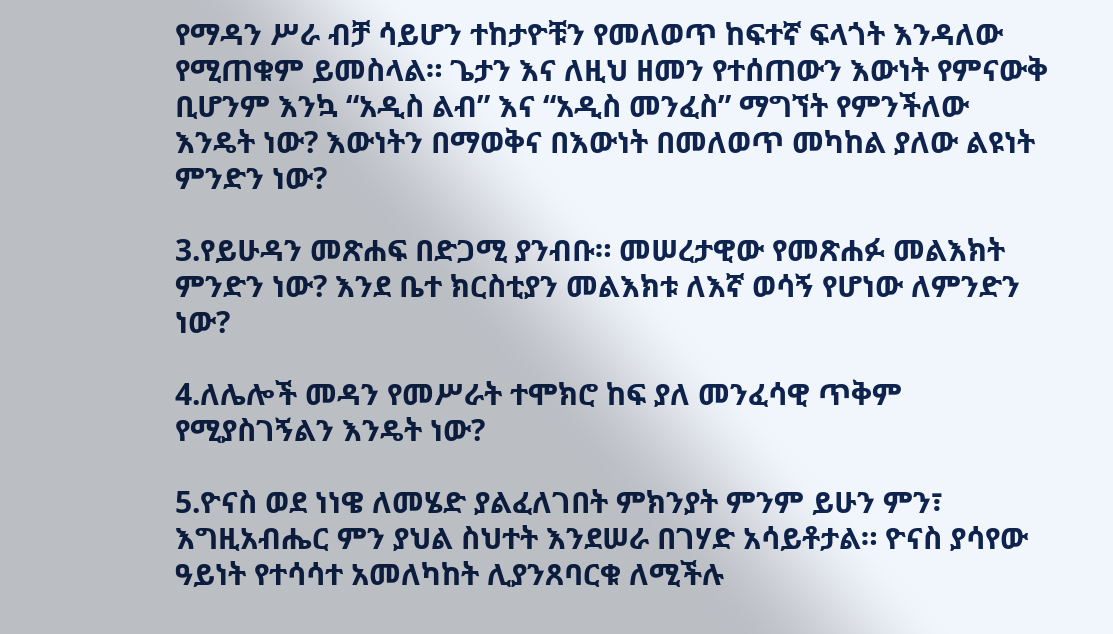የማዳን ሥራ ብቻ ሳይሆን ተከታዮቹን የመለወጥ ከፍተኛ ፍላጎት እንዳለው የሚጠቁም ይመስላል። ጌታን እና ለዚህ ዘመን የተሰጠውን እውነት የምናውቅ ቢሆንም እንኳ “አዲስ ልብ” እና “አዲስ መንፈስ” ማግኘት የምንችለው እንዴት ነው? እውነትን በማወቅና በእውነት በመለወጥ መካከል ያለው ልዩነት ምንድን ነው?

3.የይሁዳን መጽሐፍ በድጋሚ ያንብቡ። መሠረታዊው የመጽሐፉ መልእክት ምንድን ነው? እንደ ቤተ ክርስቲያን መልእክቱ ለእኛ ወሳኝ የሆነው ለምንድን ነው?

4.ለሌሎች መዳን የመሥራት ተሞክሮ ከፍ ያለ መንፈሳዊ ጥቅም የሚያስገኝልን እንዴት ነው?

5.ዮናስ ወደ ነነዌ ለመሄድ ያልፈለገበት ምክንያት ምንም ይሁን ምን፣ እግዚአብሔር ምን ያህል ስህተት እንደሠራ በገሃድ አሳይቶታል። ዮናስ ያሳየው ዓይነት የተሳሳተ አመለካከት ሊያንጸባርቁ ለሚችሉ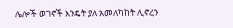ሌሎች ወገኖች እንዴት ያለ አመለካከት ሊኖረን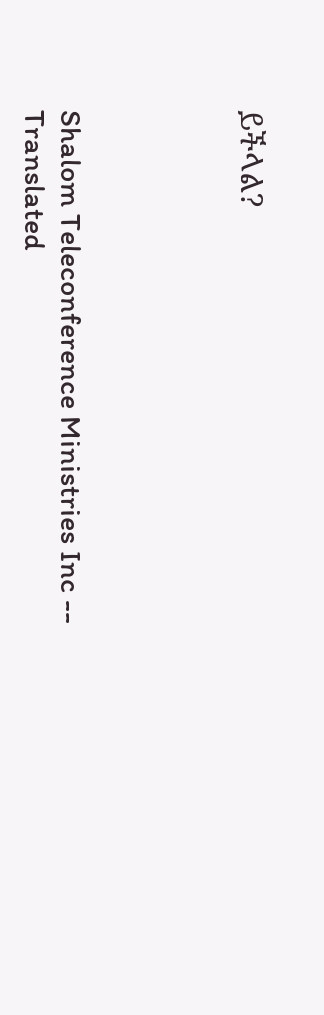ይችላል?




Shalom Teleconference Ministries Inc -- Translated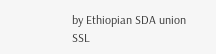by Ethiopian SDA union SSL